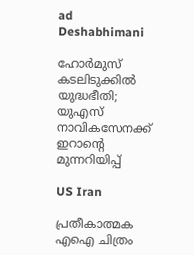ad
Deshabhimani

ഹോർമുസ് കടലിടുക്കിൽ യുദ്ധഭീതി; യുഎസ് നാവികസേനക്ക് ഇറാന്റെ മുന്നറിയിപ്പ്

US Iran

പ്രതീകാത്മക എഐ ചിത്രം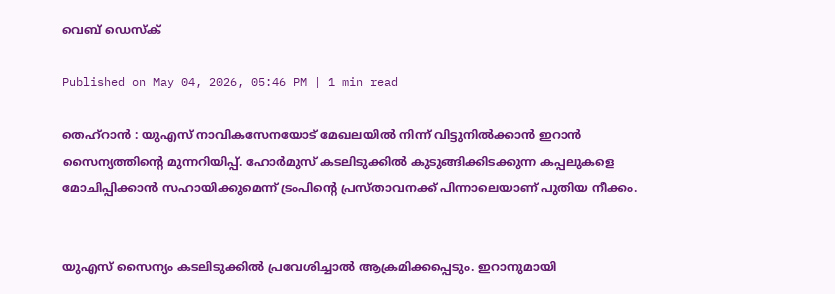വെബ് ഡെസ്ക്

Published on May 04, 2026, 05:46 PM | 1 min read

തെഹ്റാൻ : യുഎസ് നാവികസേനയോട് മേഖലയിൽ നിന്ന് വിട്ടുനിൽക്കാൻ ഇറാൻ സൈന്യത്തിന്റെ മുന്നറിയിപ്പ്. ഹോർമുസ് കടലിടുക്കിൽ കുടുങ്ങിക്കിടക്കുന്ന കപ്പലുകളെ മോചിപ്പിക്കാൻ സഹായിക്കുമെന്ന് ട്രംപിന്റെ പ്രസ്താവനക്ക് പിന്നാലെയാണ് പുതിയ നീക്കം.


യുഎസ് സൈന്യം കടലിടുക്കിൽ പ്രവേശിച്ചാൽ ആക്രമിക്കപ്പെടും. ഇറാനുമായി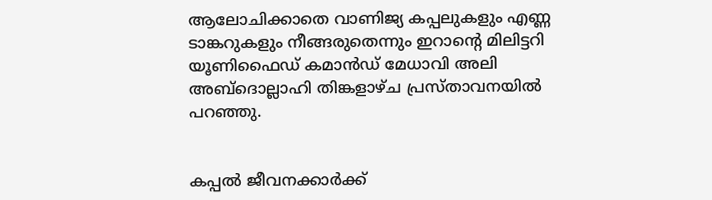ആലോചിക്കാതെ വാണിജ്യ കപ്പലുകളും എണ്ണ ടാങ്കറുകളും നീങ്ങരുതെന്നും ഇറാന്റെ മിലിട്ടറി യൂണിഫൈഡ് കമാൻഡ് മേധാവി അലി അബ്ദൊല്ലാഹി തിങ്കളാഴ്ച പ്രസ്താവനയിൽ പറഞ്ഞു.


കപ്പൽ ജീവനക്കാർക്ക്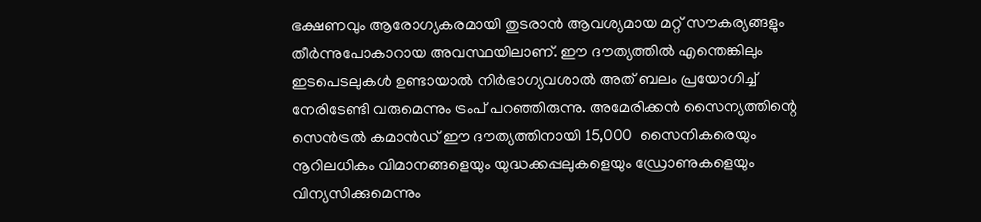ഭക്ഷണവും ആരോഗ്യകരമായി തുടരാൻ ആവശ്യമായ മറ്റ് സൗകര്യങ്ങളും തീർന്നുപോകാറായ അവസ്ഥയിലാണ്. ഈ ദൗത്യത്തിൽ എന്തെങ്കിലും ഇടപെടലുകൾ ഉണ്ടായാൽ നിർഭാഗ്യവശാൽ അത് ബലം പ്രയോഗിച്ച് നേരിടേണ്ടി വരുമെന്നും ട്രംപ് പറഞ്ഞിരുന്നു. അമേരിക്കൻ സൈന്യത്തിന്റെ സെൻട്രൽ കമാൻഡ് ഈ ദൗത്യത്തിനായി 15,000  സൈനികരെയും നൂറിലധികം വിമാനങ്ങളെയും യുദ്ധക്കപ്പലുകളെയും ഡ്രോണുകളെയും വിന്യസിക്കുമെന്നും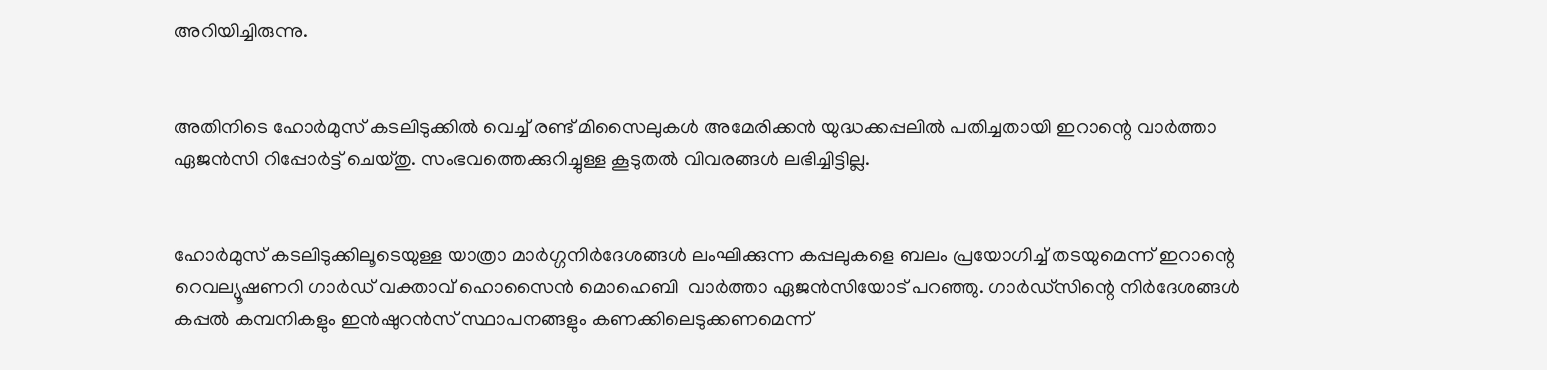അറിയിച്ചിരുന്നു.


അതിനിടെ ഹോർമുസ് കടലിടുക്കിൽ വെച്ച് രണ്ട് മിസൈലുകൾ അമേരിക്കൻ യുദ്ധക്കപ്പലിൽ പതിച്ചതായി ഇറാന്റെ വാർത്താ ഏജൻസി റിപ്പോർട്ട് ചെയ്തു. സംഭവത്തെക്കുറിച്ചുള്ള കൂടുതൽ വിവരങ്ങൾ ലഭിച്ചിട്ടില്ല.


ഹോർമുസ് കടലിടുക്കിലൂടെയുള്ള യാത്രാ മാർഗ്ഗനിർദേശങ്ങൾ ലംഘിക്കുന്ന കപ്പലുകളെ ബലം പ്രയോഗിച്ച് തടയുമെന്ന് ഇറാന്റെ റെവല്യൂഷണറി ഗാർഡ് വക്താവ് ഹൊസൈൻ മൊഹെബി  വാർത്താ ഏജൻസിയോട് പറഞ്ഞു. ഗാർഡ്‌സിന്റെ നിർദേശങ്ങൾ കപ്പൽ കമ്പനികളും ഇൻഷുറൻസ് സ്ഥാപനങ്ങളും കണക്കിലെടുക്കണമെന്ന്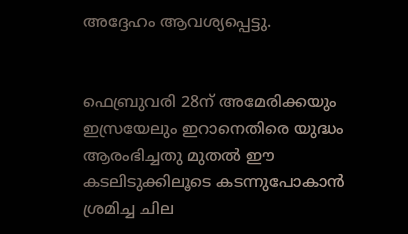അദ്ദേഹം ആവശ്യപ്പെട്ടു.


ഫെബ്രുവരി 28ന് അമേരിക്കയും ഇസ്രയേലും ഇറാനെതിരെ യുദ്ധം ആരംഭിച്ചതു മുതൽ ഈ കടലിടുക്കിലൂടെ കടന്നുപോകാൻ ശ്രമിച്ച ചില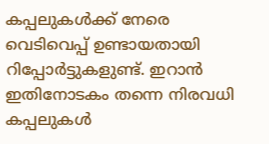കപ്പലുകൾക്ക് നേരെ വെടിവെപ്പ് ഉണ്ടായതായി റിപ്പോർട്ടുകളുണ്ട്. ഇറാൻ ഇതിനോടകം തന്നെ നിരവധി കപ്പലുകൾ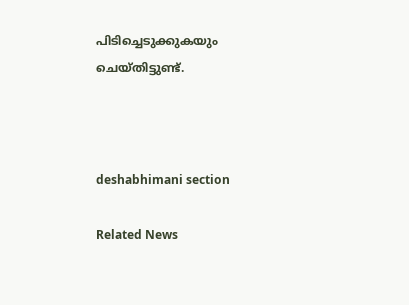പിടിച്ചെടുക്കുകയും ചെയ്തിട്ടുണ്ട്.



deshabhimani section

Related News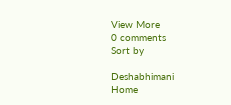View More
0 comments
Sort by

Deshabhimani
Home